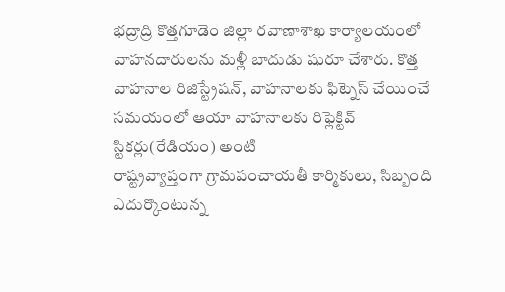భద్రాద్రి కొత్తగూడెం జిల్లా రవాణాశాఖ కార్యాలయంలో వాహనదారులను మళ్లీ బాదుడు షురూ చేశారు. కొత్త వాహనాల రిజిస్ట్రేషన్, వాహనాలకు ఫిట్నెస్ చేయించే సమయంలో ఆయా వాహనాలకు రిఫ్లెక్టివ్ స్టికర్లు(రేడియం) అంటి
రాష్ట్రవ్యాప్తంగా గ్రామపంచాయతీ కార్మికులు, సిబ్బంది ఎదుర్కొంటున్న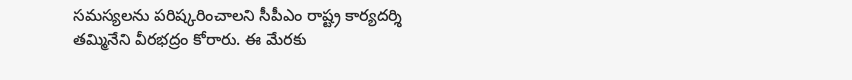సమస్యలను పరిష్కరించాలని సీపీఎం రాష్ట్ర కార్యదర్శి తమ్మినేని వీరభద్రం కోరారు. ఈ మేరకు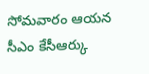సోమవారం ఆయన సీఎం కేసీఆర్కు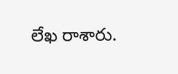లేఖ రాశారు.